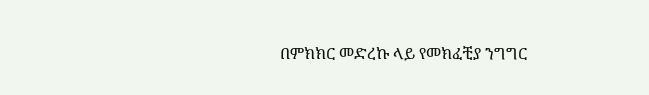በምክክር መድረኩ ላይ የመክፈቺያ ንግግር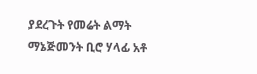ያደረጉት የመሬት ልማት ማኔጅመንት ቢሮ ሃላፊ አቶ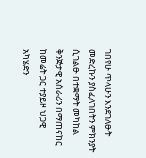ገበየሁ ጥላሁን እንደገለፁት መድረኩን ያስፈለገበትን ምክንያት ሲገልፁ በተቋማት መካከል ቅንጅታዊ አሰራሪን በማጠናከር ከመሬት ጋር ተያይዞ ህጋዊ አካሄድን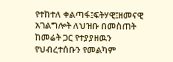የተከተለ ቀልጣፋ፤ፍትሃዊ፤ዘመናዊ አገልግሎት ለህዝቡ በመስጠት ከመሬት ጋር የተያያዘዉን የህብረተሰቡን የመልካም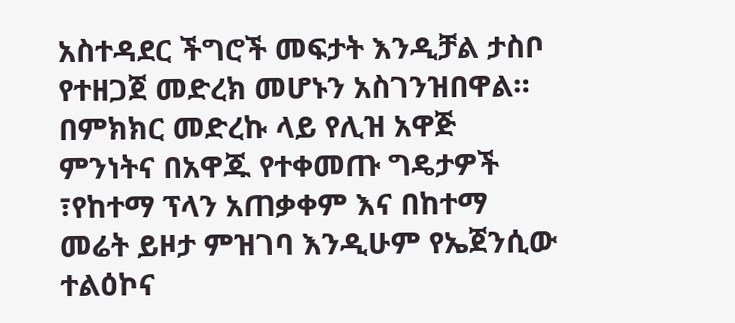አስተዳደር ችግሮች መፍታት እንዲቻል ታስቦ የተዘጋጀ መድረክ መሆኑን አስገንዝበዋል።
በምክክር መድረኩ ላይ የሊዝ አዋጅ ምንነትና በአዋጁ የተቀመጡ ግዴታዎች ፣የከተማ ፕላን አጠቃቀም እና በከተማ መሬት ይዞታ ምዝገባ እንዲሁም የኤጀንሲው ተልዕኮና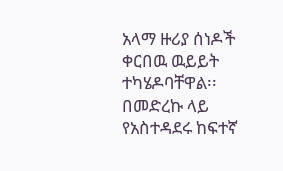አላማ ዙሪያ ሰነዶች ቀርበዉ ዉይይት ተካሄዶባቸዋል፡፡
በመድረኩ ላይ የአስተዳደሩ ከፍተኛ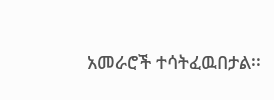አመራሮች ተሳትፈዉበታል፡፡